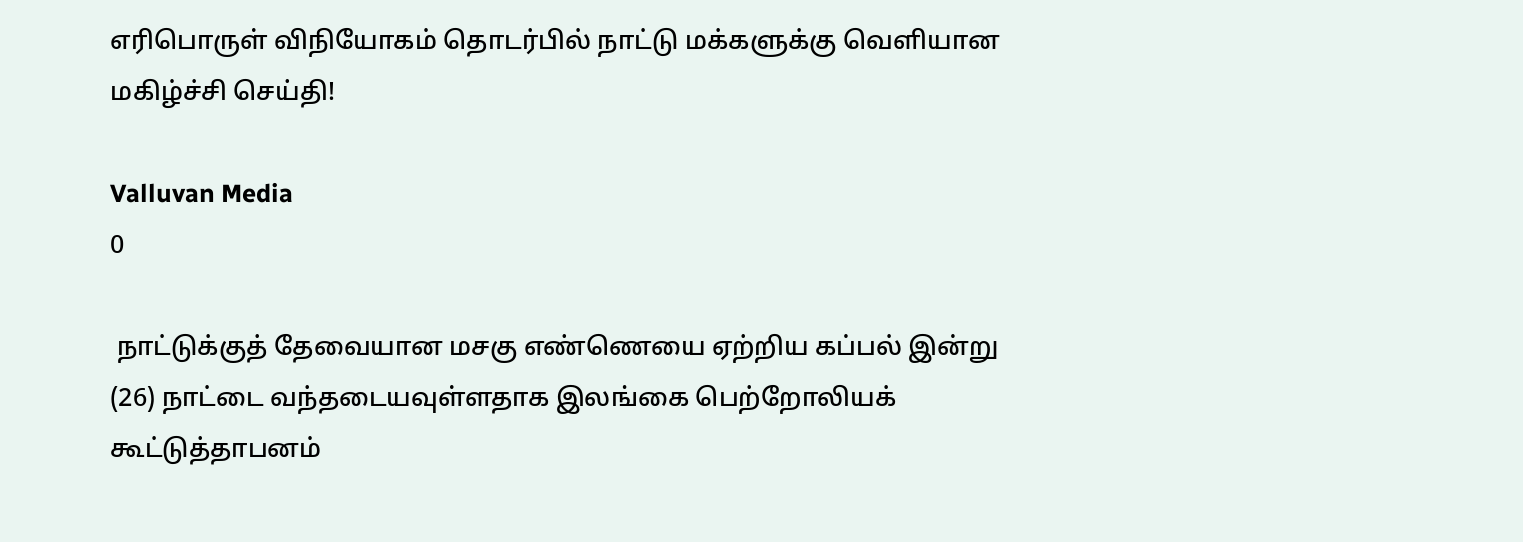எரிபொருள் விநியோகம் தொடர்பில் நாட்டு மக்களுக்கு வெளியான மகிழ்ச்சி செய்தி!

Valluvan Media
0

 நாட்டுக்குத் தேவையான மசகு எண்ணெயை ஏற்றிய கப்பல் இன்று (26) நாட்டை வந்தடையவுள்ளதாக இலங்கை பெற்றோலியக் கூட்டுத்தாபனம்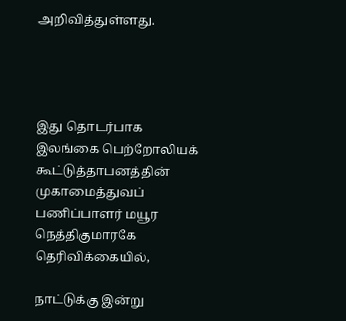அறிவித்துள்ளது.




இது தொடர்பாக இலங்கை பெற்றோலியக் கூட்டுத்தாபனத்தின் முகாமைத்துவப் பணிப்பாளர் மயூர நெத்திகுமாரகே தெரிவிக்கையில்,

நாட்டுக்கு இன்று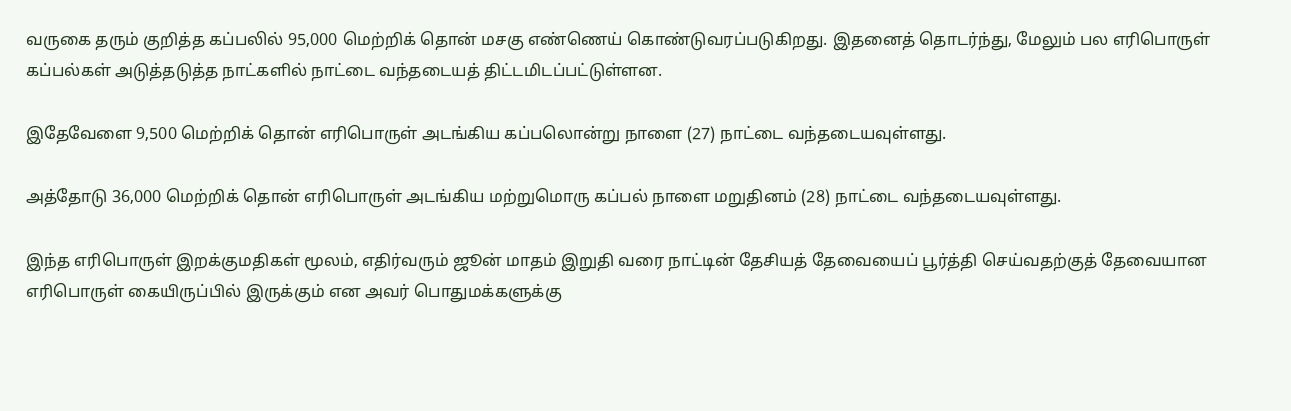வருகை தரும் குறித்த கப்பலில் 95,000 மெற்றிக் தொன் மசகு எண்ணெய் கொண்டுவரப்படுகிறது. இதனைத் தொடர்ந்து, மேலும் பல எரிபொருள் கப்பல்கள் அடுத்தடுத்த நாட்களில் நாட்டை வந்தடையத் திட்டமிடப்பட்டுள்ளன.

இதேவேளை 9,500 மெற்றிக் தொன் எரிபொருள் அடங்கிய கப்பலொன்று நாளை (27) நாட்டை வந்தடையவுள்ளது.

அத்தோடு 36,000 மெற்றிக் தொன் எரிபொருள் அடங்கிய மற்றுமொரு கப்பல் நாளை மறுதினம் (28) நாட்டை வந்தடையவுள்ளது.

இந்த எரிபொருள் இறக்குமதிகள் மூலம், எதிர்வரும் ஜூன் மாதம் இறுதி வரை நாட்டின் தேசியத் தேவையைப் பூர்த்தி செய்வதற்குத் தேவையான எரிபொருள் கையிருப்பில் இருக்கும் என அவர் பொதுமக்களுக்கு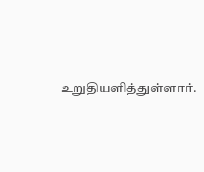உறுதியளித்துள்ளார்.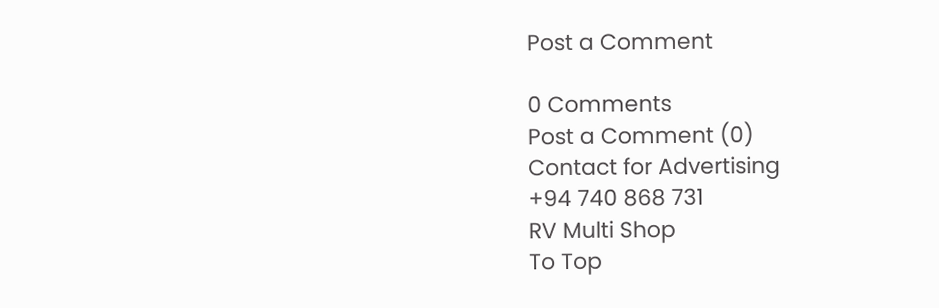Post a Comment

0 Comments
Post a Comment (0)
Contact for Advertising
+94 740 868 731
RV Multi Shop
To Top